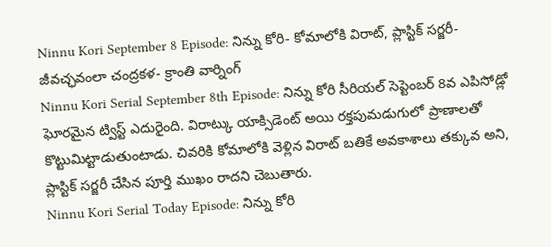Ninnu Kori September 8 Episode: నిన్ను కోరి- కోమాలోకి విరాట్, ప్లాస్టిక్ సర్జరీ- జీవచ్ఛవంలా చంద్రకళ- క్రాంతి వార్నింగ్
Ninnu Kori Serial September 8th Episode: నిన్ను కోరి సీరియల్ సెప్టెంబర్ 8వ ఎపిసోడ్లో ఘోరమైన ట్విస్ట్ ఎదురైంది. విరాట్కు యాక్సిడెంట్ అయి రక్తపుమడుగులో ప్రాణాలతో కొట్టుమిట్టాడుతుంటాడు. చివరికి కోమాలోకి వెళ్లిన విరాట్ బతికే అవకాశాలు తక్కువ అని, ప్లాస్టిక్ సర్జరీ చేసిన పూర్తి ముఖం రాదని చెబుతారు.
Ninnu Kori Serial Today Episode: నిన్ను కోరి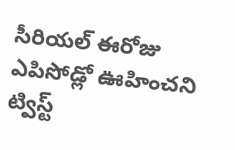సీరియల్ ఈరోజు ఎపిసోడ్లో ఊహించని ట్విస్ట్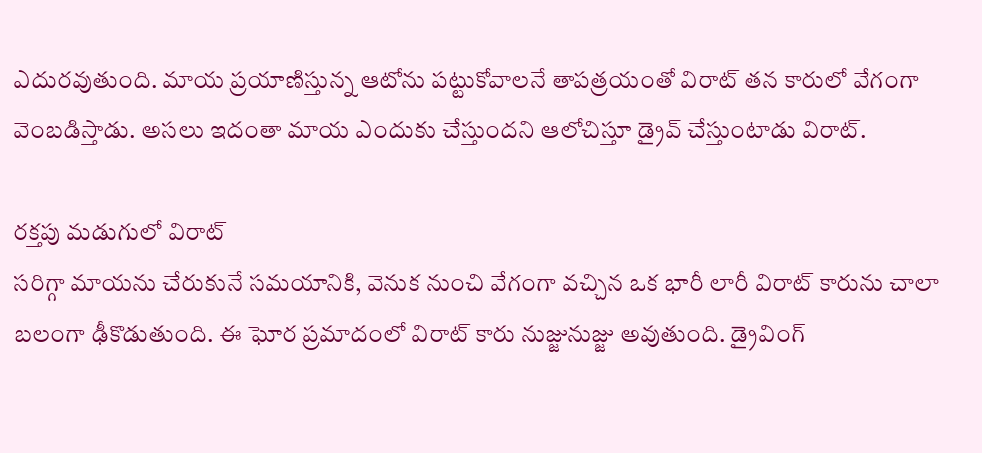ఎదురవుతుంది. మాయ ప్రయాణిస్తున్న ఆటోను పట్టుకోవాలనే తాపత్రయంతో విరాట్ తన కారులో వేగంగా వెంబడిస్తాడు. అసలు ఇదంతా మాయ ఎందుకు చేస్తుందని ఆలోచిస్తూ డ్రైవ్ చేస్తుంటాడు విరాట్.

రక్తపు మడుగులో విరాట్
సరిగ్గా మాయను చేరుకునే సమయానికి, వెనుక నుంచి వేగంగా వచ్చిన ఒక భారీ లారీ విరాట్ కారును చాలా బలంగా ఢీకొడుతుంది. ఈ ఘోర ప్రమాదంలో విరాట్ కారు నుజ్జునుజ్జు అవుతుంది. డ్రైవింగ్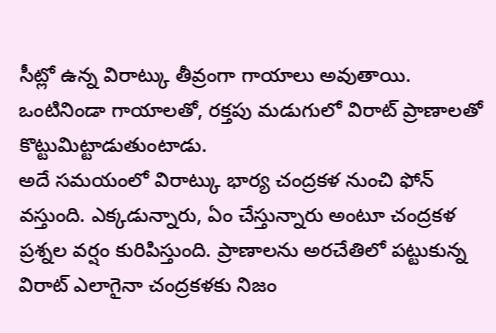సీట్లో ఉన్న విరాట్కు తీవ్రంగా గాయాలు అవుతాయి. ఒంటినిండా గాయాలతో, రక్తపు మడుగులో విరాట్ ప్రాణాలతో కొట్టుమిట్టాడుతుంటాడు.
అదే సమయంలో విరాట్కు భార్య చంద్రకళ నుంచి ఫోన్ వస్తుంది. ఎక్కడున్నారు, ఏం చేస్తున్నారు అంటూ చంద్రకళ ప్రశ్నల వర్షం కురిపిస్తుంది. ప్రాణాలను అరచేతిలో పట్టుకున్న విరాట్ ఎలాగైనా చంద్రకళకు నిజం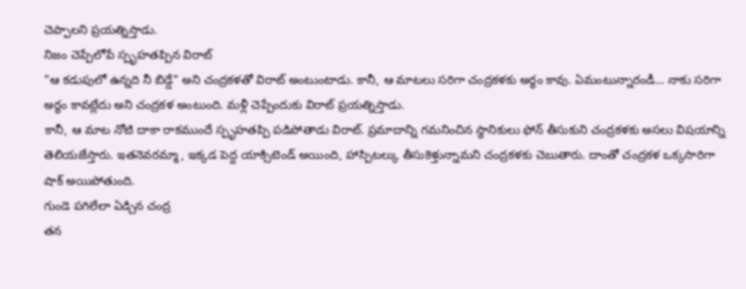చెప్పాలని ప్రయత్నిస్తాడు.
నిజం చెప్పేలోపే స్పృహతప్పిన విరాట్
"ఆ కడుపులో ఉన్నది నీ బిడ్డే" అని చంద్రకళతో విరాట్ అంటుంటాడు. కానీ, ఆ మాటలు సరిగా చంద్రకళకు అర్థం కావు. ఏమంటున్నారండీ... నాకు సరిగా అర్థం కావట్లేదు అని చంద్రకళ అంటుంది. మళ్లీ చెప్పేందుకు విరాట్ ప్రయత్నిస్తాడు.
కానీ, ఆ మాట నోటి దాకా రాకముందే స్పృహతప్పి పడిపోతాడు విరాట్. ప్రమాదాన్ని గమనించిన స్థానికులు ఫోన్ తీసుకుని చంద్రకళకు అసలు విషయాన్ని తెలియజేస్తారు. ఇతనెవరమ్మా, ఇక్కడ పెద్ద యాక్సిటెండ్ అయింది, హాస్పిటల్కు తీసుకెళ్తున్నామని చంద్రకళకు చెబుతారు. దాంతో చంద్రకళ ఒక్కసారిగా షాక్ అయిపోతుంది.
గుండె పగిలేలా ఏడ్చిన చంద్ర
తన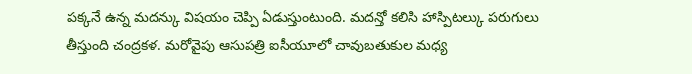పక్కనే ఉన్న మదన్కు విషయం చెప్పి ఏడుస్తుంటుంది. మదన్తో కలిసి హాస్పిటల్కు పరుగులు తీస్తుంది చంద్రకళ. మరోవైపు ఆసుపత్రి ఐసీయూలో చావుబతుకుల మధ్య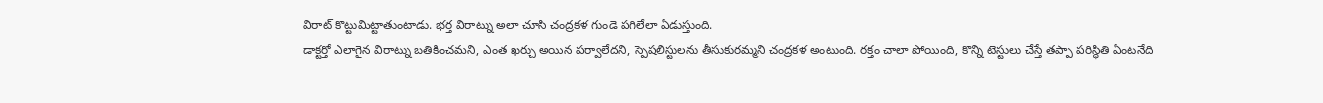విరాట్ కొట్టుమిట్టాతుంటాడు. భర్త విరాట్ను అలా చూసి చంద్రకళ గుండె పగిలేలా ఏడుస్తుంది.
డాక్టర్తో ఎలాగైన విరాట్ను బతికించమని, ఎంత ఖర్చు అయిన పర్వాలేదని, స్పెషలిస్టులను తీసుకురమ్మని చంద్రకళ అంటుంది. రక్తం చాలా పోయింది, కొన్ని టెస్టులు చేస్తే తప్పా పరిస్థితి ఏంటనేది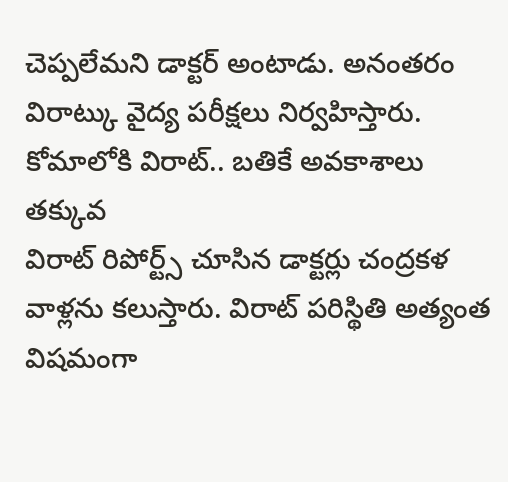చెప్పలేమని డాక్టర్ అంటాడు. అనంతరం విరాట్కు వైద్య పరీక్షలు నిర్వహిస్తారు.
కోమాలోకి విరాట్.. బతికే అవకాశాలు తక్కువ
విరాట్ రిపోర్ట్స్ చూసిన డాక్టర్లు చంద్రకళ వాళ్లను కలుస్తారు. విరాట్ పరిస్థితి అత్యంత విషమంగా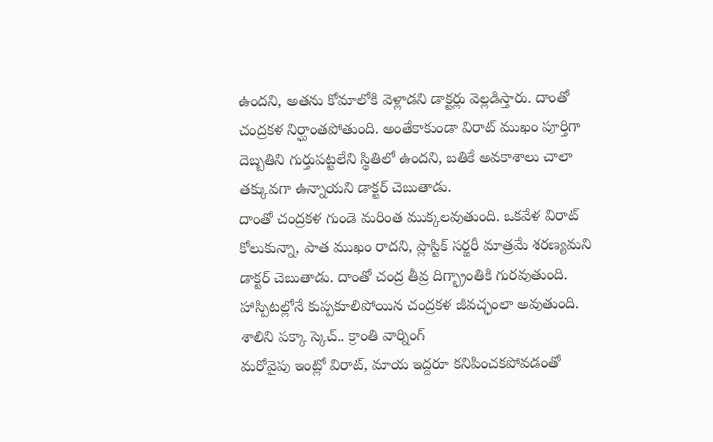ఉందని, అతను కోమాలోకి వెళ్లాడని డాక్టర్లు వెల్లడిస్తారు. దాంతో చంద్రకళ నిర్ఘాంతపోతుంది. అంతేకాకుండా విరాట్ ముఖం పూర్తిగా దెబ్బతిని గుర్తుపట్టలేని స్థితిలో ఉందని, బతికే అవకాశాలు చాలా తక్కువగా ఉన్నాయని డాక్టర్ చెబుతాడు.
దాంతో చంద్రకళ గుండె మరింత ముక్కలవుతుంది. ఒకవేళ విరాట్ కోలుకున్నా, పాత ముఖం రాదని, ప్లాస్టిక్ సర్జరీ మాత్రమే శరణ్యమని డాక్టర్ చెబుతాడు. దాంతో చంద్ర తీవ్ర దిగ్భ్రాంతికి గురవుతుంది. హాస్పిటల్లోనే కుప్పకూలిపోయిన చంద్రకళ జీవచ్ఛంలా అవుతుంది.
శాలిని పక్కా స్కెచ్.. క్రాంతి వార్నింగ్
మరోవైపు ఇంట్లో విరాట్, మాయ ఇద్దరూ కనిపించకపోవడంతో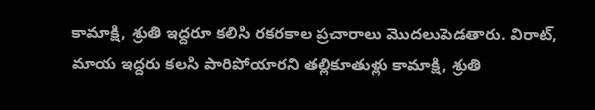కామాక్షి, శ్రుతి ఇద్దరూ కలిసి రకరకాల ప్రచారాలు మొదలుపెడతారు. విరాట్, మాయ ఇద్దరు కలసి పారిపోయారని తల్లికూతుళ్లు కామాక్షి, శ్రుతి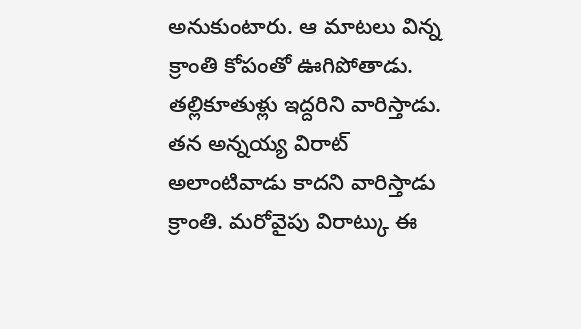అనుకుంటారు. ఆ మాటలు విన్న క్రాంతి కోపంతో ఊగిపోతాడు. తల్లికూతుళ్లు ఇద్దరిని వారిస్తాడు.
తన అన్నయ్య విరాట్ అలాంటివాడు కాదని వారిస్తాడు క్రాంతి. మరోవైపు విరాట్కు ఈ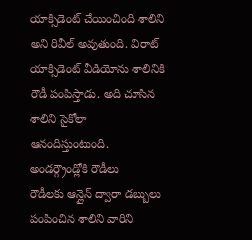యాక్సిడెంట్ చేయించింది శాలిని అని రివీల్ అవుతుంది. విరాట్ యాక్సిడెంట్ వీడియోను శాలినికి రౌడీ పంపిస్తాడు. అది చూసిన శాలిని సైకోలా ఆనందిస్తుంటుంది.
అండర్గ్రౌండ్లోకి రౌడీలు
రౌడీలకు ఆన్లైన్ ద్వారా డబ్బులు పంపించిన శాలిని వారిని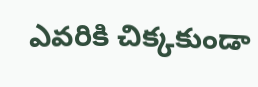ఎవరికి చిక్కకుండా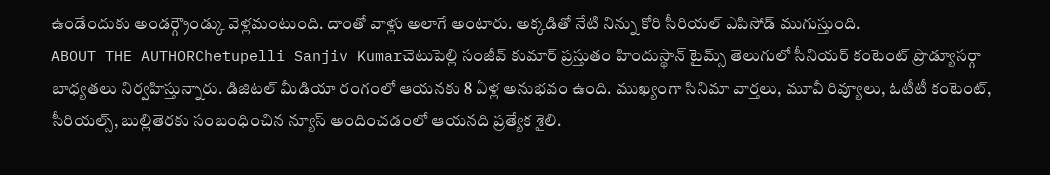ఉండేందుకు అండర్గ్రౌండ్కు వెళ్లమంటుంది. దాంతో వాళ్లు అలాగే అంటారు. అక్కడితో నేటి నిన్ను కోరి సీరియల్ ఎపిసోడ్ ముగుస్తుంది.
ABOUT THE AUTHORChetupelli Sanjiv Kumarచెటుపెల్లి సంజీవ్ కుమార్ ప్రస్తుతం హిందుస్థాన్ టైమ్స్ తెలుగులో సీనియర్ కంటెంట్ ప్రొడ్యూసర్గా బాధ్యతలు నిర్వహిస్తున్నారు. డిజిటల్ మీడియా రంగంలో ఆయనకు 8 ఏళ్ల అనుభవం ఉంది. ముఖ్యంగా సినిమా వార్తలు, మూవీ రివ్యూలు, ఓటీటీ కంటెంట్, సీరియల్స్, బుల్లితెరకు సంబంధించిన న్యూస్ అందించడంలో ఆయనది ప్రత్యేక శైలి.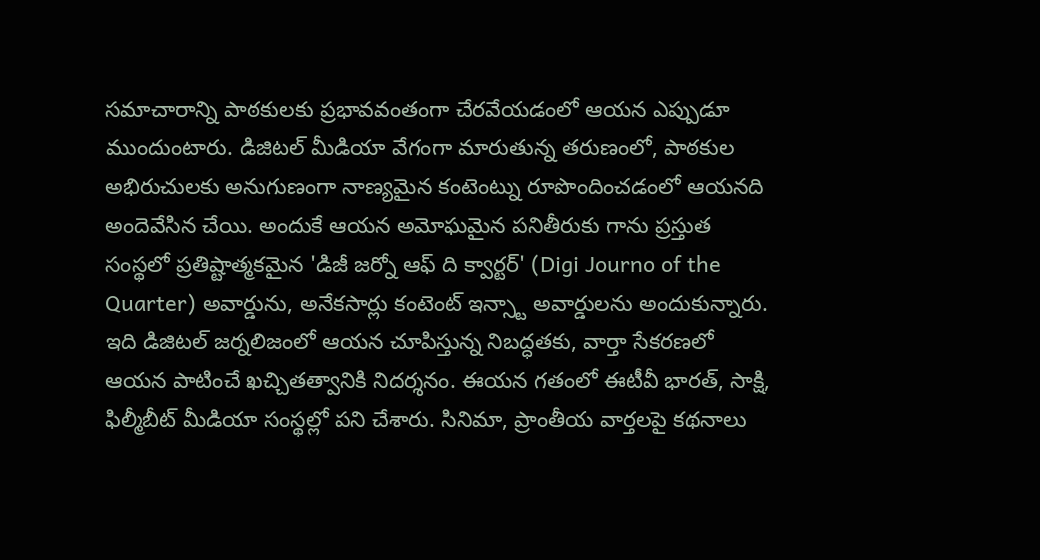సమాచారాన్ని పాఠకులకు ప్రభావవంతంగా చేరవేయడంలో ఆయన ఎప్పుడూ ముందుంటారు. డిజిటల్ మీడియా వేగంగా మారుతున్న తరుణంలో, పాఠకుల అభిరుచులకు అనుగుణంగా నాణ్యమైన కంటెంట్ను రూపొందించడంలో ఆయనది అందెవేసిన చేయి. అందుకే ఆయన అమోఘమైన పనితీరుకు గాను ప్రస్తుత సంస్థలో ప్రతిష్టాత్మకమైన 'డిజీ జర్నో ఆఫ్ ది క్వార్టర్' (Digi Journo of the Quarter) అవార్డును, అనేకసార్లు కంటెంట్ ఇన్స్టా అవార్డులను అందుకున్నారు. ఇది డిజిటల్ జర్నలిజంలో ఆయన చూపిస్తున్న నిబద్ధతకు, వార్తా సేకరణలో ఆయన పాటించే ఖచ్చితత్వానికి నిదర్శనం. ఈయన గతంలో ఈటీవీ భారత్, సాక్షి, ఫిల్మీబీట్ మీడియా సంస్థల్లో పని చేశారు. సినిమా, ప్రాంతీయ వార్తలపై కథనాలు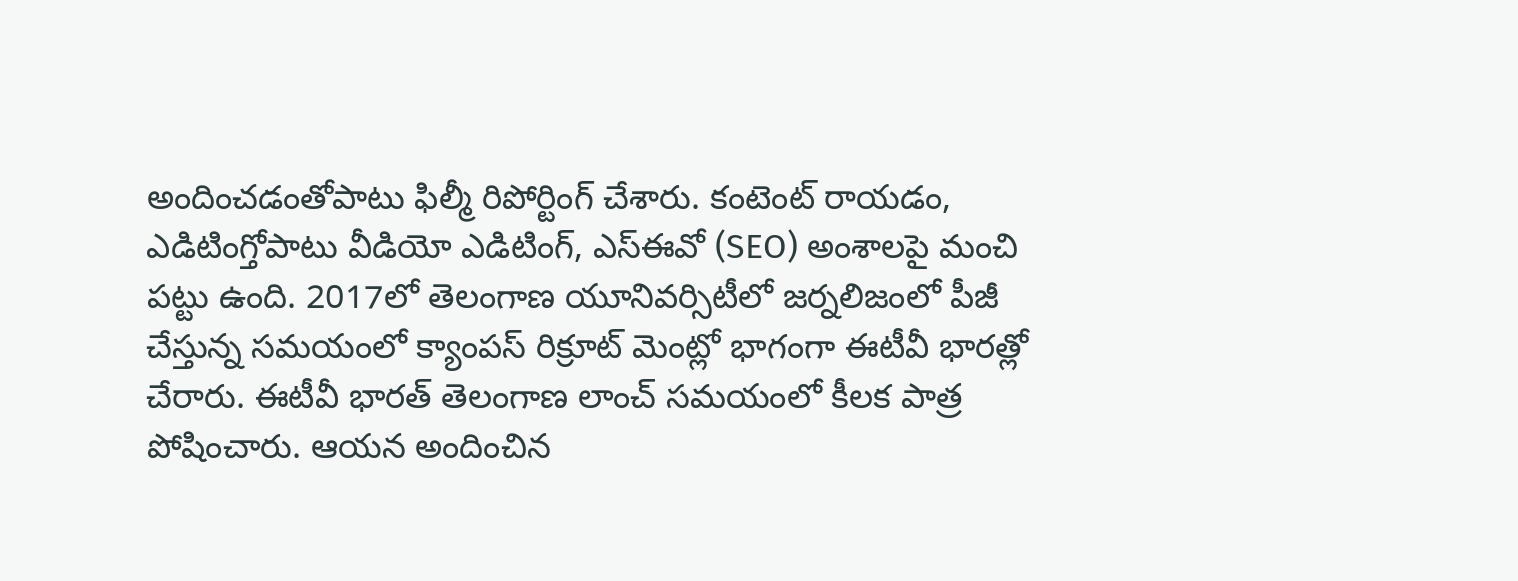అందించడంతోపాటు ఫిల్మీ రిపోర్టింగ్ చేశారు. కంటెంట్ రాయడం, ఎడిటింగ్తోపాటు వీడియో ఎడిటింగ్, ఎస్ఈవో (SEO) అంశాలపై మంచి పట్టు ఉంది. 2017లో తెలంగాణ యూనివర్సిటీలో జర్నలిజంలో పీజీ చేస్తున్న సమయంలో క్యాంపస్ రిక్రూట్ మెంట్లో భాగంగా ఈటీవీ భారత్లో చేరారు. ఈటీవీ భారత్ తెలంగాణ లాంచ్ సమయంలో కీలక పాత్ర పోషించారు. ఆయన అందించిన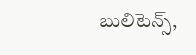బులిటెన్స్,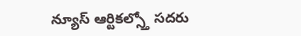న్యూస్ ఆర్టికల్స్తో సదరు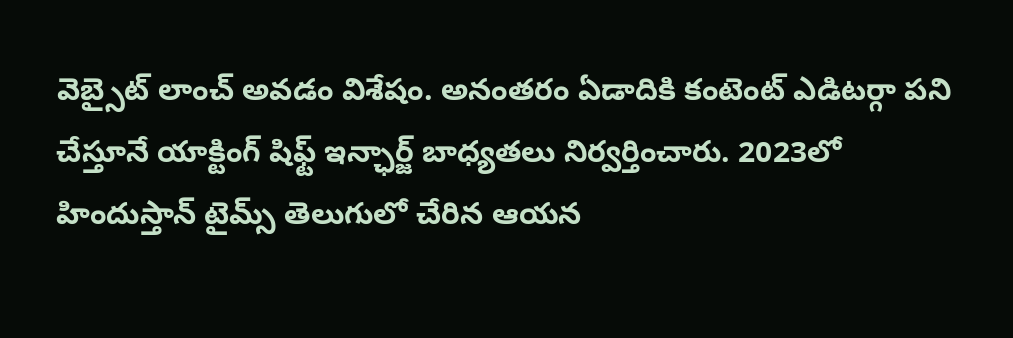వెబ్సైట్ లాంచ్ అవడం విశేషం. అనంతరం ఏడాదికి కంటెంట్ ఎడిటర్గా పని చేస్తూనే యాక్టింగ్ షిఫ్ట్ ఇన్ఛార్జ్ బాధ్యతలు నిర్వర్తించారు. 2023లో హిందుస్తాన్ టైమ్స్ తెలుగులో చేరిన ఆయన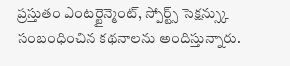ప్రస్తుతం ఎంటర్టైన్మెంట్, స్పోర్ట్స్ సెక్షన్స్కు సంబంధించిన కథనాలను అందిస్తున్నారు.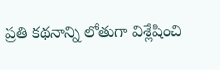ప్రతి కథనాన్ని లోతుగా విశ్లేషించి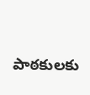పాఠకులకు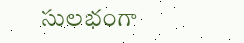సులభంగా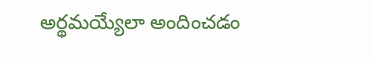అర్థమయ్యేలా అందించడం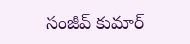సంజీవ్ కుమార్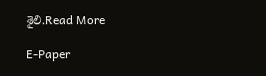శైలి.Read More

E-Paper